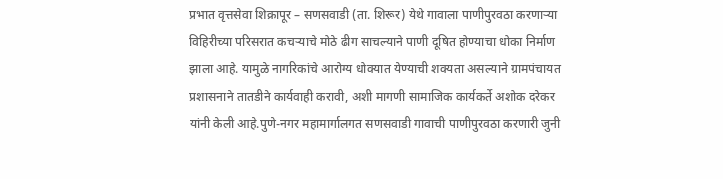प्रभात वृत्तसेवा शिक्रापूर – सणसवाडी (ता. शिरूर) येथे गावाला पाणीपुरवठा करणाऱ्या विहिरीच्या परिसरात कचऱ्याचे मोठे ढीग साचल्याने पाणी दूषित होण्याचा धोका निर्माण झाला आहे. यामुळे नागरिकांचे आरोग्य धोक्यात येण्याची शक्यता असल्याने ग्रामपंचायत प्रशासनाने तातडीने कार्यवाही करावी, अशी मागणी सामाजिक कार्यकर्ते अशोक दरेकर यांनी केली आहे.पुणे-नगर महामार्गालगत सणसवाडी गावाची पाणीपुरवठा करणारी जुनी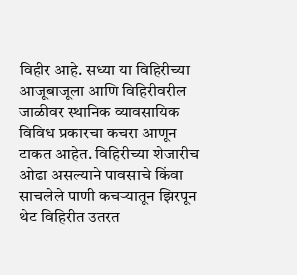विहीर आहे. सध्या या विहिरीच्या आजूबाजूला आणि विहिरीवरील जाळीवर स्थानिक व्यावसायिक विविध प्रकारचा कचरा आणून टाकत आहेत. विहिरीच्या शेजारीच ओढा असल्याने पावसाचे किंवा साचलेले पाणी कचऱ्यातून झिरपून थेट विहिरीत उतरत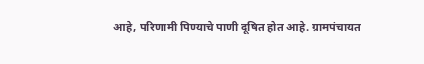आहे, परिणामी पिण्याचे पाणी दूषित होत आहे. ग्रामपंचायत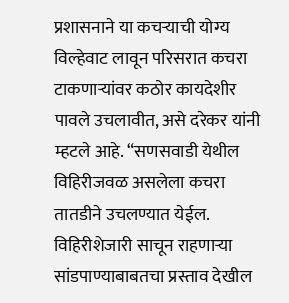प्रशासनाने या कचऱ्याची योग्य विल्हेवाट लावून परिसरात कचरा टाकणाऱ्यांवर कठोर कायदेशीर पावले उचलावीत, असे दरेकर यांनी म्हटले आहे. “सणसवाडी येथील विहिरीजवळ असलेला कचरा तातडीने उचलण्यात येईल. विहिरीशेजारी साचून राहणाऱ्या सांडपाण्याबाबतचा प्रस्ताव देखील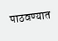पाठवण्यात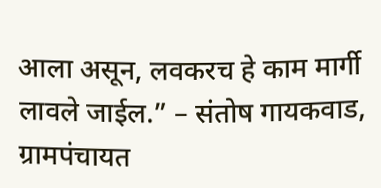आला असून, लवकरच हे काम मार्गी लावले जाईल.” – संतोष गायकवाड, ग्रामपंचायत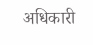अधिकारी